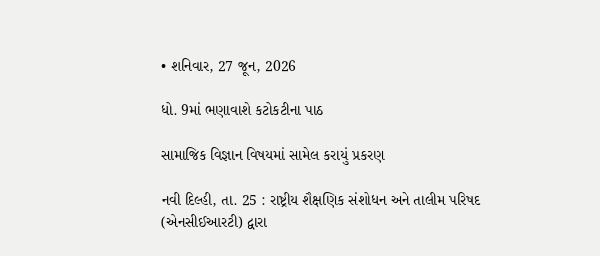• શનિવાર, 27 જૂન, 2026

ધો. 9માં ભણાવાશે કટોકટીના પાઠ

સામાજિક વિજ્ઞાન વિષયમાં સામેલ કરાયું પ્રકરણ

નવી દિલ્હી, તા. 25 : રાષ્ટ્રીય શૈક્ષણિક સંશોધન અને તાલીમ પરિષદ (એનસીઈઆરટી) દ્વારા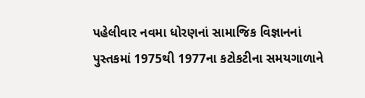પહેલીવાર નવમા ધોરણનાં સામાજિક વિજ્ઞાનનાં પુસ્તકમાં 1975થી 1977ના કટોકટીના સમયગાળાને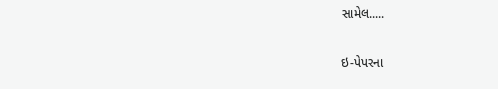સામેલ.....

ઇ-પેપરના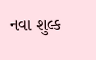નવા શુલ્ક